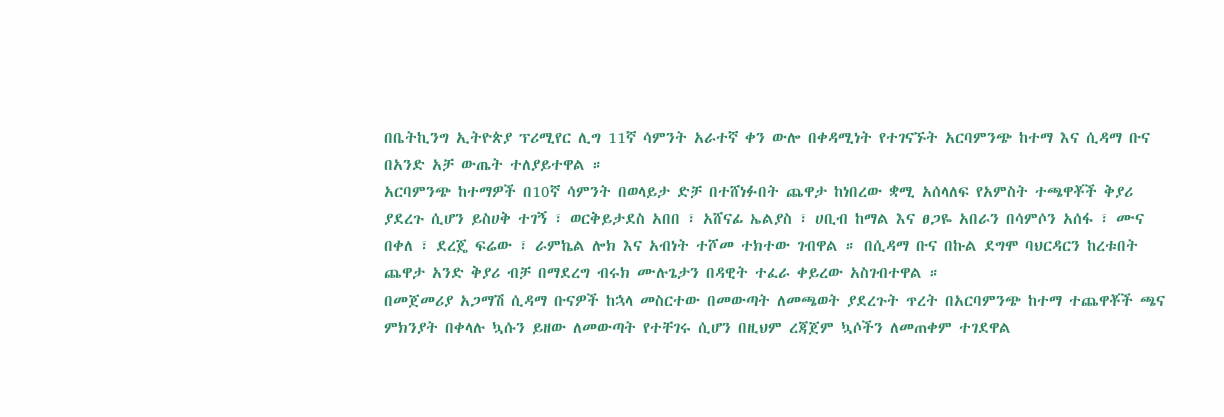በቤትኪንግ ኢትዮጵያ ፕሪሚየር ሊግ 11ኛ ሳምንት አራተኛ ቀን ውሎ በቀዳሚነት የተገናኙት አርባምንጭ ከተማ እና ሲዳማ ቡና በአንድ አቻ ውጤት ተለያይተዋል ።
አርባምንጭ ከተማዎች በ10ኛ ሳምንት በወላይታ ድቻ በተሸነፉበት ጨዋታ ከነበረው ቋሚ አሰላለፍ የአምስት ተጫዋቾች ቅያሪ ያደረጉ ሲሆን ይስሀቅ ተገኝ ፣ ወርቅይታደስ አበበ ፣ አሸናፊ ኤልያስ ፣ ሀቢብ ከማል እና ፀጋዬ አበራን በሳምሶን አሰፋ ፣ ሙና በቀለ ፣ ደረጄ ፍሬው ፣ ራምኬል ሎክ እና አብነት ተሾመ ተክተው ገብዋል ። በሲዳማ ቡና በኩል ደግሞ ባህርዳርን ከረቱበት ጨዋታ አንድ ቅያሪ ብቻ በማደረግ ብሩክ ሙሉጌታን በዳዊት ተፈራ ቀይረው አስገብተዋል ።
በመጀመሪያ አጋማሽ ሲዳማ ቡናዎች ከኋላ መስርተው በመውጣት ለመጫወት ያደረጉት ጥረት በአርባምንጭ ከተማ ተጨዋቾች ጫና ምክንያት በቀላሉ ኳሱን ይዘው ለመውጣት የተቸገሩ ሲሆን በዚህም ረጃጀም ኳሶችን ለመጠቀም ተገደዋል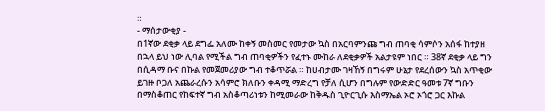።
- ማሰታውቂያ -
በ1ኛው ደቂቃ ላይ ደግፌ አለሙ ከቀኝ መስመር የመታው ኳስ በአርባምንጩ ግብ ጠባቂ ሳምሶን አሰፋ ከተያዘ በኋላ ይህ ነው ሊባል የሚችል ግብ ጠባቂዎችን የፈተኑ ሙከራ ለደቂቃዎች አልታዩም ነበር ። 38ኛ ደቂቃ ላይ ግን በሲዳማ ቡና በኩል የመጀመሪያው ግብ ተቆጥሯል ። ከሀብታሙ ገዛኸኝ በግሩም ሁኔታ የደረሰውን ኳስ አጥቂው ይገዙ ቦጋለ አጨራረሱን አሳምሮ ክለቡን ቀዳሚ ማድረግ የቻለ ሲሆን በግሉም የውድድር ዓመቱ 7ኛ ግቡን በማስቆጠር የከፍተኛ ግብ አስቆጣሪነቱን ከሚመራው ከቅዱስ ጊዮርጊሱ እስማኤል ኦሮ ኦጎሮ ጋር እኩል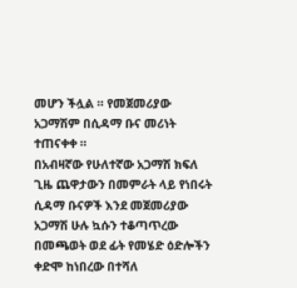መሆን ችሏል ። የመጀመሪያው አጋማሽም በሲዳማ ቡና መሪነት ተጠናቀቀ ።
በአብዛኛው የሁለተኛው አጋማሽ ክፍለ ጊዜ ጨዋታውን በመምራት ላይ የነበሩት ሲዳማ ቡናዎች እንደ መጀመሪያው አጋማሽ ሁሉ ኳሱን ተቆጣጥረው በመጫወት ወደ ፊት የመሄድ ዕድሎችን ቀድሞ ከነበረው በተሻለ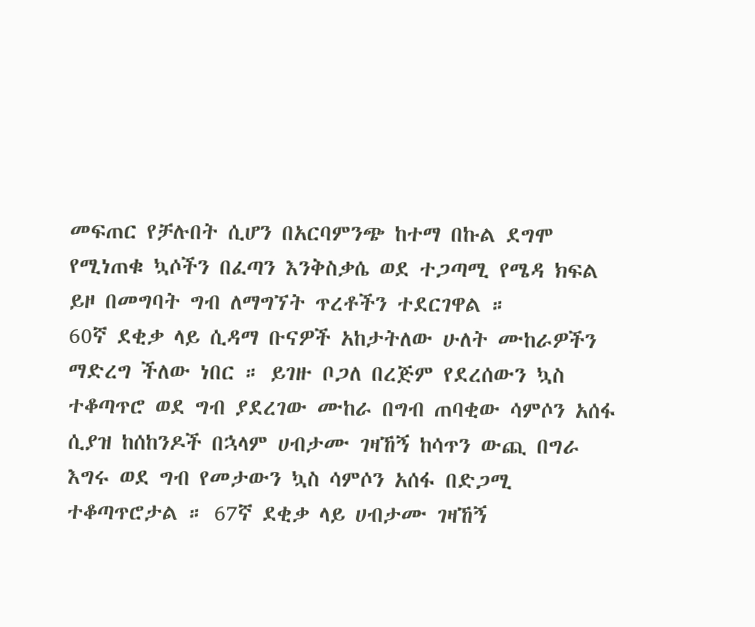መፍጠር የቻሉበት ሲሆን በአርባምንጭ ከተማ በኩል ደግሞ የሚነጠቁ ኳሶችን በፈጣን እንቅስቃሴ ወደ ተጋጣሚ የሜዳ ክፍል ይዞ በመግባት ግብ ለማግኘት ጥረቶችን ተደርገዋል ።
60ኛ ደቂቃ ላይ ሲዳማ ቡናዎች አከታትለው ሁለት ሙከራዎችን ማድረግ ችለው ነበር ። ይገዙ ቦጋለ በረጅም የደረሰውን ኳስ ተቆጣጥሮ ወደ ግብ ያደረገው ሙከራ በግብ ጠባቂው ሳምሶን አሰፋ ሲያዝ ከሰከንዶች በኋላም ሀብታሙ ገዛኸኝ ከሳጥን ውጪ በግራ እግሩ ወደ ግብ የመታውን ኳስ ሳምሶን አሰፋ በድጋሚ ተቆጣጥሮታል ። 67ኛ ደቂቃ ላይ ሀብታሙ ገዛኸኝ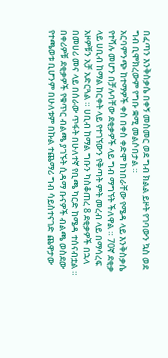በፈጣን እንቅስቃሴ በቀኝ መስመር ወደ ግብ ክልል ይዞት የገባውን ኳስ ወደ ግብ ቢሞክረውም የግቡ ቋሚ መልሶበታል ።
አርባምንጭ ከተማዎች ቀስ በቀስ ቀድሞ ከነበራቸው የሜዳ ላይ እንቅስቃሴ የተሻሉ መሆን በቻሉባቸው ደቂቃዎች ላይ ግብ ማግኘት ችለዋል ። 70ኛ ደቂቃ ላይ ሀቢብ ከማል ከርቀት ላይ የተገኘውን የቅጣት ምት መረብ ላይ በማሳረፍ አዞዎቹን አቻ አድርጓል ። ሀቢብ ከማል ግቡን ካስቆጠረ 8 ደቂቃዎች በኋላ በመሀሪ መና ላይ በሰራው ጥፋት በሁለተኛ የቢጫ ካርድ ከሜዳ ተሰናብቷል ።
በቀሪዎቹ ደቂቃዎች የቁጥር ብልጫ ያገኙት ሲዳማ ቡናዎች ብልጫ ወስደው የተጫወቱ ቢሆንም በሁለቱም በኩል ተጨማሪ ግብ ሳይስተናገድ ጨዋታው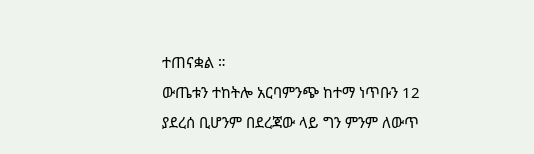ተጠናቋል ።
ውጤቱን ተከትሎ አርባምንጭ ከተማ ነጥቡን 12 ያደረሰ ቢሆንም በደረጃው ላይ ግን ምንም ለውጥ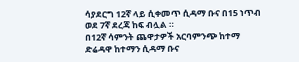ሳያደርግ 12ኛ ላይ ሲቀመጥ ሲዳማ ቡና በ15 ነጥብ ወደ 7ኛ ደረጃ ከፍ ብሏል ።
በ12ኛ ሳምንት ጨዋታዎች አርባምንጭ ከተማ ድሬዳዋ ከተማን ሲዳማ ቡና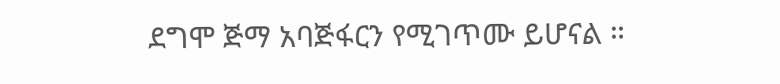ደግሞ ጅማ አባጅፋርን የሚገጥሙ ይሆናል ።